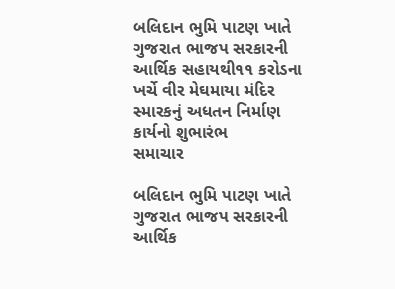બલિદાન ભુમિ પાટણ ખાતે ગુજરાત ભાજપ સરકારની આર્થિક સહાયથી૧૧ કરોડના ખર્ચે વીર મેઘમાયા મંદિર સ્મારકનું અધતન નિર્માણ કાર્યનો શુભારંભ
સમાચાર

બલિદાન ભુમિ પાટણ ખાતે ગુજરાત ભાજપ સરકારની આર્થિક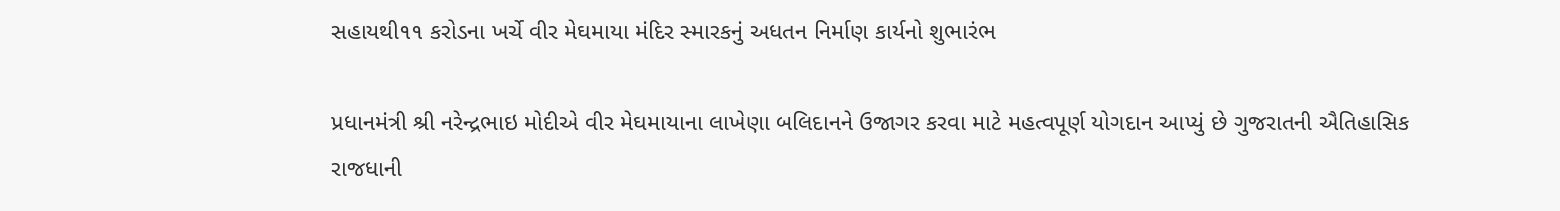સહાયથી૧૧ કરોડના ખર્ચે વીર મેઘમાયા મંદિર સ્મારકનું અધતન નિર્માણ કાર્યનો શુભારંભ

પ્રધાનમંત્રી શ્રી નરેન્દ્રભાઇ મોદીએ વીર મેઘમાયાના લાખેણા બલિદાનને ઉજાગર કરવા માટે મહત્વપૂર્ણ યોગદાન આપ્યું છે ગુજરાતની ઐતિહાસિક રાજધાની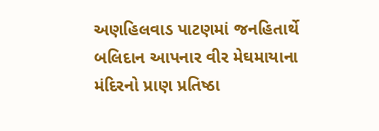અણહિલવાડ પાટણમાં જનહિતાર્થે બલિદાન આપનાર વીર મેઘમાયાના મંદિરનો પ્રાણ પ્રતિષ્ઠા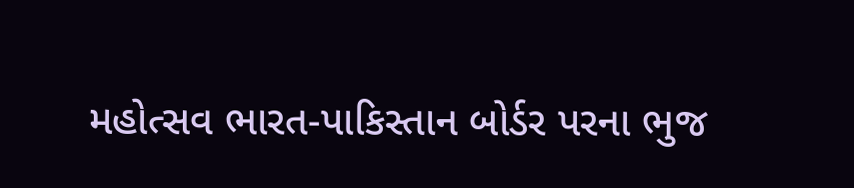મહોત્સવ ભારત-પાકિસ્તાન બોર્ડર પરના ભુજ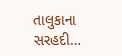તાલુકાના સરહદી…